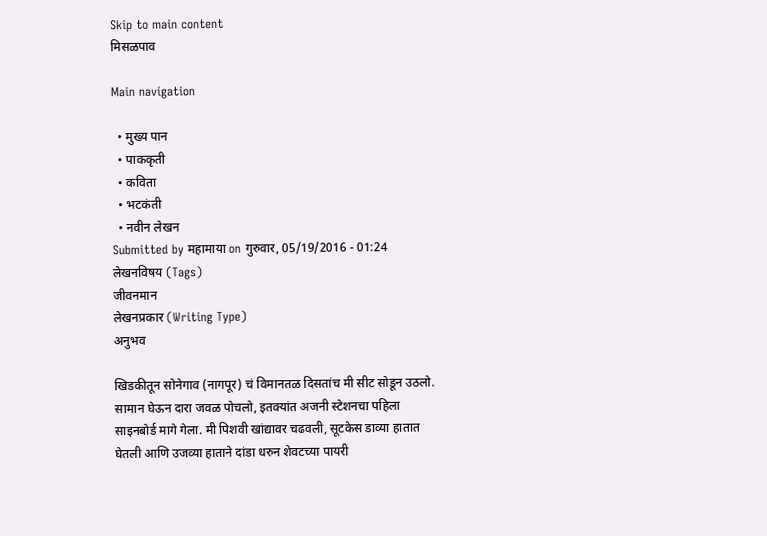Skip to main content
मिसळपाव

Main navigation

  • मुख्य पान
  • पाककृती
  • कविता
  • भटकंती
  • नवीन लेखन
Submitted by महामाया on गुरुवार, 05/19/2016 - 01:24
लेखनविषय (Tags)
जीवनमान
लेखनप्रकार (Writing Type)
अनुभव

खिडकीतून सोनेगाव (नागपूर) चं विमानतळ दिसतांच मी सीट सोडून उठलो. सामान घेऊन दारा जवळ पोचलो, इतक्यांत अजनी स्टेशनचा पहिला साइनबोर्ड मागे गेला. मी पिशवी खांद्यावर चढवली, सूटकेस डाव्या हातात घेतली आणि उजव्या हाताने दांडा धरुन शेवटच्या पायरी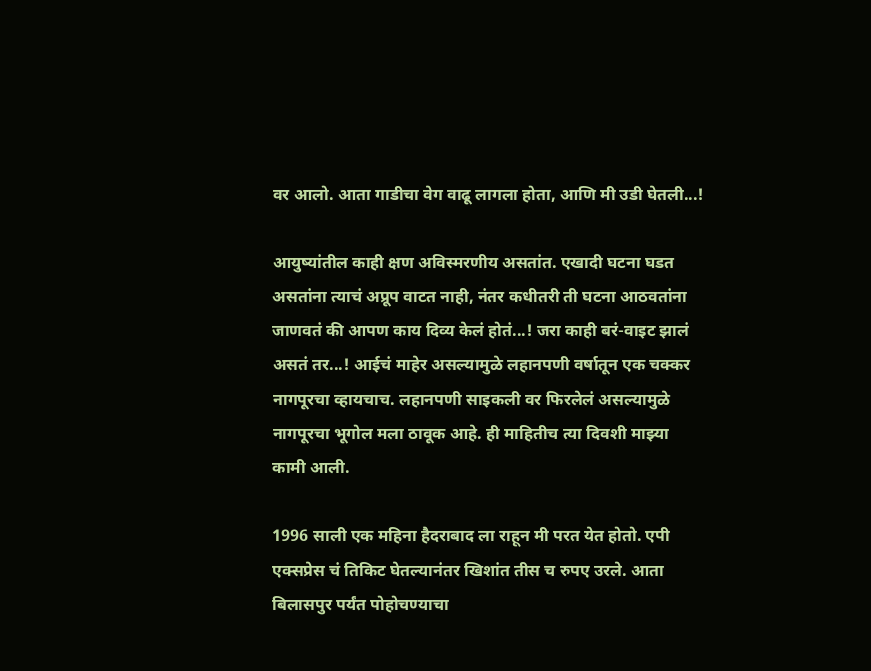वर आलो. आता गाडीचा वेग वाढू लागला होता, आणि मी उडी घेतली...!

आयुष्यांतील काही क्षण अविस्मरणीय असतांत. एखादी घटना घडत असतांना त्याचं अप्रूप वाटत नाही, नंतर कधीतरी ती घटना आठवतांना जाणवतं की आपण काय दिव्य केलं होतं...! जरा काही बरं-वाइट झालं असतं तर...! आईचं माहेर असल्यामुळे लहानपणी वर्षातून एक चक्कर नागपूरचा व्हायचाच. लहानपणी साइकली वर फिरलेलं असल्यामुळे नागपूरचा भूगोल मला ठावूक आहे. ही माहितीच त्या दिवशी माझ्या कामी आली.

1996 साली एक महिना हैदराबाद ला राहून मी परत येत होतो. एपी एक्सप्रेस चं तिकिट घेतल्यानंतर खिशांत तीस च रुपए उरले. आता बिलासपुर पर्यंत पोहोचण्याचा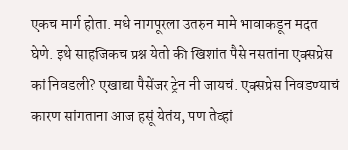एकच मार्ग होता. मधे नागपूरला उतरुन मामे भावाकडून मदत घेणे. इथे साहजिकच प्रश्न येतो की खिशांत पैसे नसतांना एक्सप्रेस कां निवडली? एखाद्या पैसेंजर ट्रेन नी जायचं. एक्सप्रेस निवडण्याचं कारण सांगताना आज हसूं येतंय, पण तेव्हां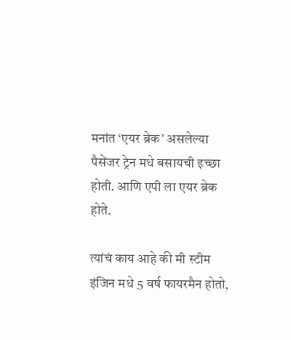मनांत ‘एयर ब्रेक’ असलेल्या पैसेंजर ट्रेन मधे बसायची इच्छा होती. आणि एपी ला एयर ब्रेक होते.

त्यांचं काय आहे की मी स्टीम इंजिन मधे 5 वर्ष फायरमैन होतो,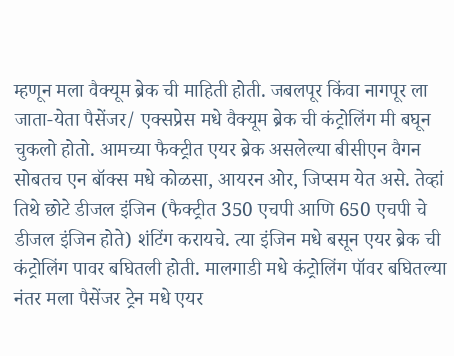म्हणून मला वैक्यूम ब्रेक ची माहिती होती. जबलपूर किंवा नागपूर ला जाता-येता पैसेंजर/ एक्सप्रेस मधे वैक्यूम ब्रेक ची कंट्रोलिंग मी बघून चुकलो होतो. आमच्या फैक्ट्रीत एयर ब्रेक असलेल्या बीसीएन वैगन सोबतच एन बॉक्स मधे कोळसा, आयरन ओर, जिप्सम येत असे. तेव्हां तिथे छोटे डीजल इंजिन (फैक्ट्रीत 350 एचपी आणि 650 एचपी चे डीजल इंजिन होते) शंटिंग करायचे. त्या इंजिन मधे बसून एयर ब्रेक ची कंट्रोलिंग पावर बघितली होती. मालगाडी मधे कंट्रोलिंग पॉवर बघितल्या नंतर मला पैसेंजर ट्रेन मधे एयर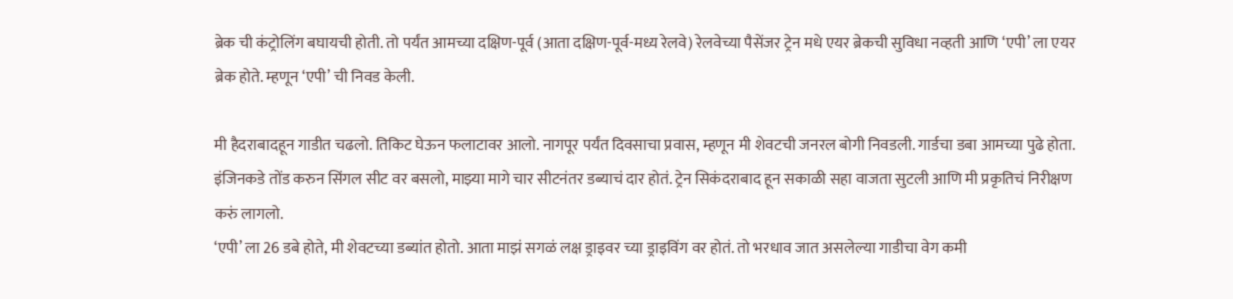ब्रेक ची कंट्रोलिंग बघायची होती. तो पर्यंत आमच्या दक्षिण-पूर्व (आता दक्षिण-पूर्व-मध्य रेलवे) रेलवेच्या पैसेंजर ट्रेन मधे एयर ब्रेकची सुविधा नव्हती आणि ‘एपी’ ला एयर ब्रेक होते. म्हणून ‘एपी’ ची निवड केली.

मी हैदराबादहून गाडीत चढलो. तिकिट घेऊन फलाटावर आलो. नागपूर पर्यंत दिवसाचा प्रवास, म्हणून मी शेवटची जनरल बोगी निवडली. गार्डचा डबा आमच्या पुढे होता. इंजिनकडे तोंड करुन सिंगल सीट वर बसलो, माझ्या मागे चार सीटनंतर डब्याचं दार होतं. ट्रेन सिकंदराबाद हून सकाळी सहा वाजता सुटली आणि मी प्रकृतिचं निरीक्षण करुं लागलो.
‘एपी’ ला 26 डबे होते, मी शेवटच्या डब्यांत होतो. आता माझं सगळं लक्ष ड्राइवर च्या ड्राइविंग वर होतं. तो भरधाव जात असलेल्या गाडीचा वेग कमी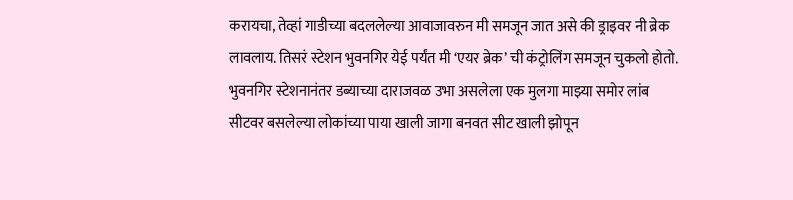करायचा, तेव्हां गाडीच्या बदललेल्या आवाजावरुन मी समजून जात असे की ड्राइवर नी ब्रेक लावलाय. तिसरं स्टेशन भुवनगिर येई पर्यंत मी ‘एयर ब्रेक’ ची कंट्रोलिंग समजून चुकलो होतो.
भुवनगिर स्टेशनानंतर डब्याच्या दाराजवळ उभा असलेला एक मुलगा माझ्या समोर लांब सीटवर बसलेल्या लोकांच्या पाया खाली जागा बनवत सीट खाली झोपून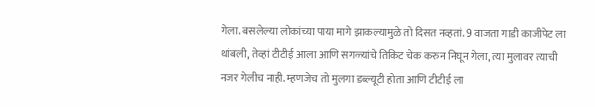गेला. बसलेल्या लोकांच्या पाया मागे झाकल्यामुळे तो दिसत नव्हतां. 9 वाजता गाडी काजीपेट ला थांबली, तेव्हां टीटीई आला आणि सगळ्यांचे तिकिट चेक करुन निघून गेला, त्या मुलावर त्याची नजर गेलीच नाही. म्हणजेच तो मुलगा डब्ल्यूटी होता आणि टीटीई ला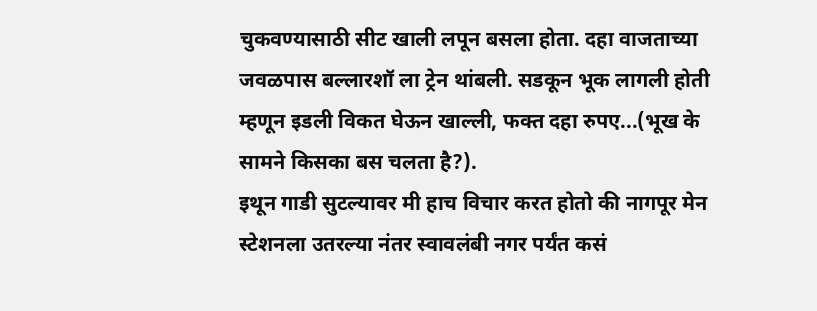चुकवण्यासाठी सीट खाली लपून बसला होता. दहा वाजताच्या जवळपास बल्लारशॉ ला ट्रेन थांबली. सडकून भूक लागली होती म्हणून इडली विकत घेऊन खाल्ली, फक्त दहा रुपए...(भूख के सामने किसका बस चलता है?).
इथून गाडी सुटल्यावर मी हाच विचार करत होतो की नागपूर मेन स्टेशनला उतरल्या नंतर स्वावलंबी नगर पर्यंत कसं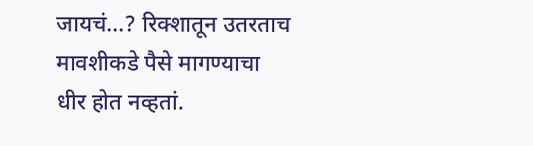जायचं...? रिक्शातून उतरताच मावशीकडे पैसे मागण्याचा धीर होत नव्हतां.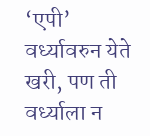‘एपी’ वर्ध्यावरुन येते खरी, पण ती वर्ध्याला न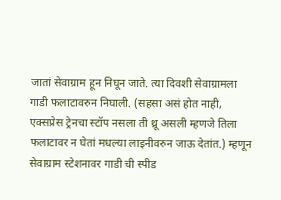जातां सेवाग्राम हून निघून जाते. त्या दिवशी सेवाग्रामला गाडी फलाटावरुन निघाली. (सहसा असं होत नाही, एक्सप्रेस ट्रेनचा स्टॉप नसला ती थ्रू असली म्हणजे तिला फलाटावर न घेतां मधल्या लाइनीवरुन जाऊ देतांत.) म्हणून सेवाग्राम स्टेशनावर गाडी ची स्पीड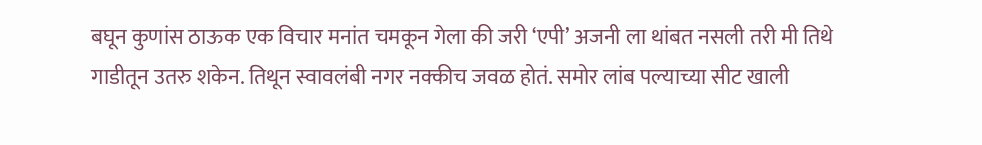बघून कुणांस ठाऊक एक विचार मनांत चमकून गेला की जरी ‘एपी’ अजनी ला थांबत नसली तरी मी तिथे गाडीतून उतरु शकेन. तिथून स्वावलंबी नगर नक्कीच जवळ होतं. समोर लांब पल्याच्या सीट खाली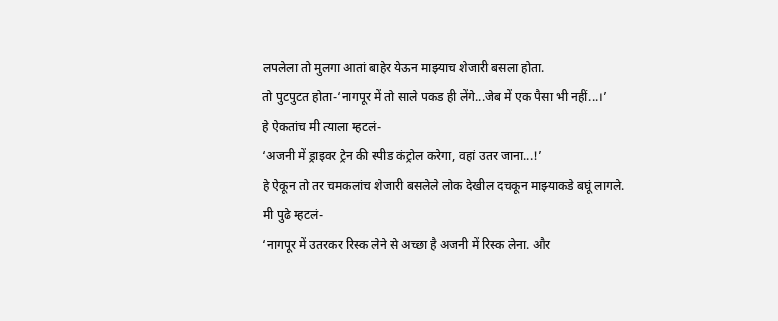लपलेला तो मुलगा आतां बाहेर येऊन माझ्याच शेजारी बसला होता.
तो पुटपुटत होता-‘नागपूर में तो साले पकड ही लेंगे...जेब में एक पैसा भी नहीं...।’
हे ऐकतांच मी त्याला म्हटलं-
‘अजनी में ड्राइवर ट्रेन की स्पीड कंट्रोल करेगा, वहां उतर जाना...!’
हे ऐकून तो तर चमकलांच शेजारी बसलेले लोक देखील दचकून माझ्याकडे बघूं लागले.
मी पुढे म्हटलं-
‘नागपूर में उतरकर रिस्क लेने से अच्छा है अजनी में रिस्क लेना. और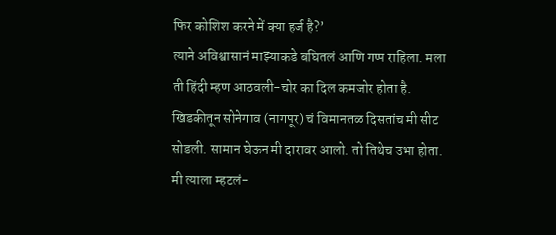फिर कोशिश करने में क्या हर्ज है?’
त्याने अविश्वासानं माझ्याकडे बघितलं आणि गप्प राहिला. मला ती हिंदी म्हण आठवली-चोर का दिल कमजोर होता है.
खिडकीतून सोनेगाव (नागपूर) चं विमानतळ दिसतांच मी सीट सोडली. सामान घेऊन मी दारावर आलो. तो तिथेच उभा होता. मी त्याला म्हटलं-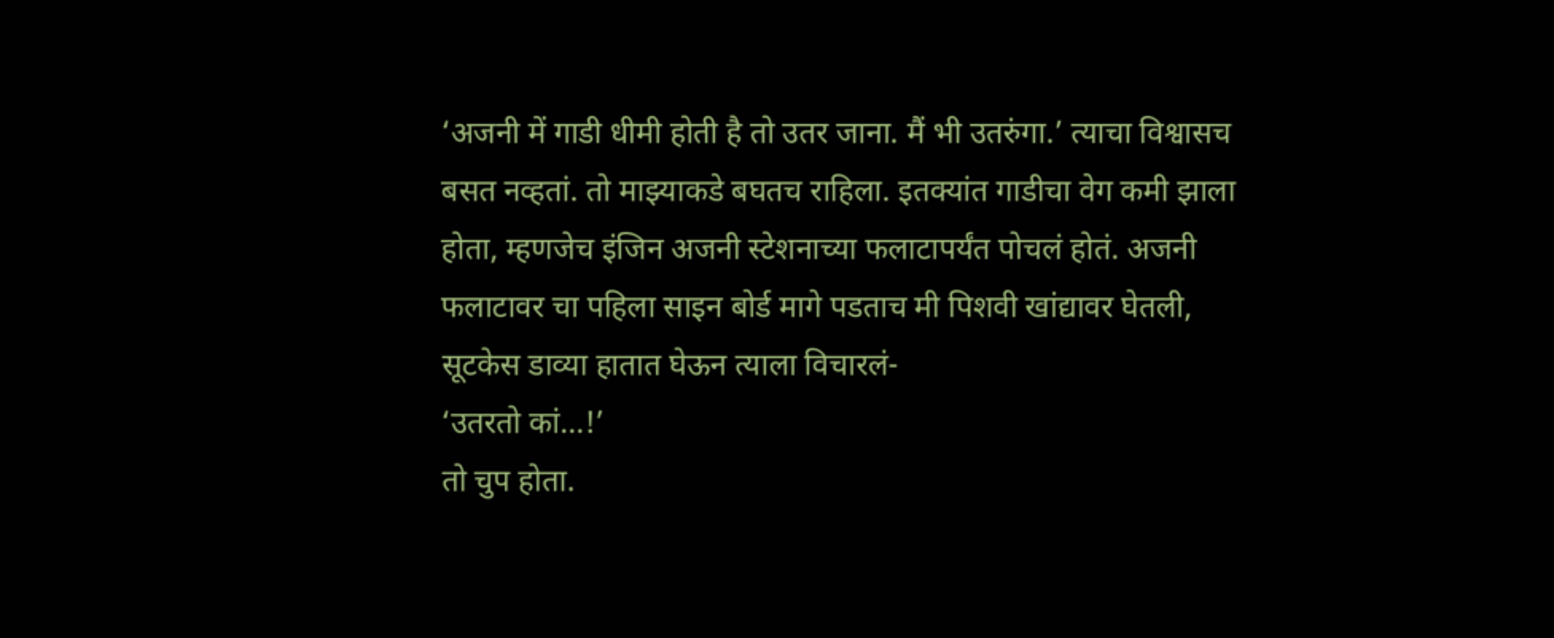‘अजनी में गाडी धीमी होती है तो उतर जाना. मैं भी उतरुंगा.’ त्याचा विश्वासच बसत नव्हतां. तो माझ्याकडे बघतच राहिला. इतक्यांत गाडीचा वेग कमी झाला होता, म्हणजेच इंजिन अजनी स्टेशनाच्या फलाटापर्यंत पोचलं होतं. अजनी फलाटावर चा पहिला साइन बोर्ड मागे पडताच मी पिशवी खांद्यावर घेतली, सूटकेस डाव्या हातात घेऊन त्याला विचारलं-
‘उतरतो कां...!’
तो चुप होता.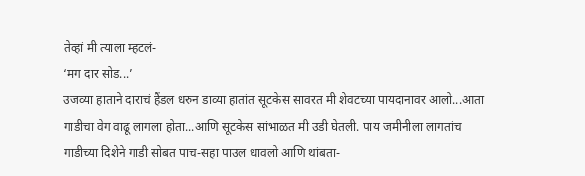तेव्हां मी त्याला म्हटलं-
‘मग दार सोड...’
उजव्या हाताने दाराचं हैंडल धरुन डाव्या हातांत सूटकेस सावरत मी शेवटच्या पायदानावर आलो...आता गाडीचा वेग वाढू लागला होता...आणि सूटकेस सांभाळत मी उडी घेतली. पाय जमीनीला लागतांच गाडीच्या दिशेने गाडी सोबत पाच-सहा पाउल धावलो आणि थांबता-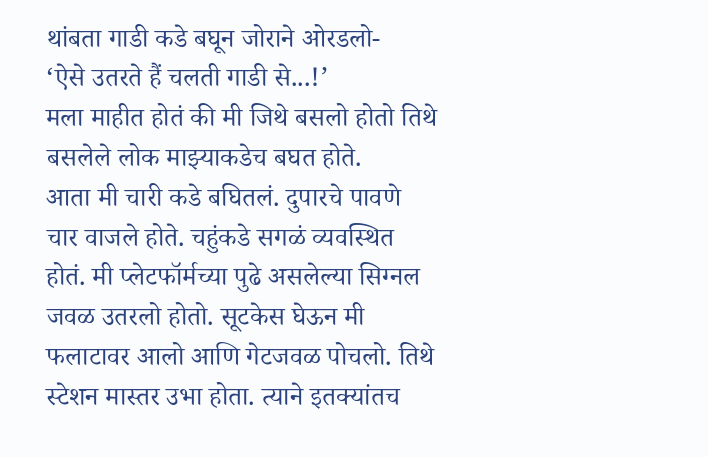थांबता गाडी कडे बघून जोराने ओरडलो-
‘ऐसे उतरते हैं चलती गाडी से...!’
मला माहीत होतं की मी जिथे बसलो होतो तिथे बसलेले लोक माझ्याकडेच बघत होते.
आता मी चारी कडे बघितलं. दुपारचे पावणे चार वाजले होते. चहुंकडे सगळं व्यवस्थित होतं. मी प्लेटफॉर्मच्या पुढे असलेल्या सिग्नल जवळ उतरलो होतो. सूटकेस घेऊन मी फलाटावर आलो आणि गेटजवळ पोचलो. तिथे स्टेशन मास्तर उभा होता. त्याने इतक्यांतच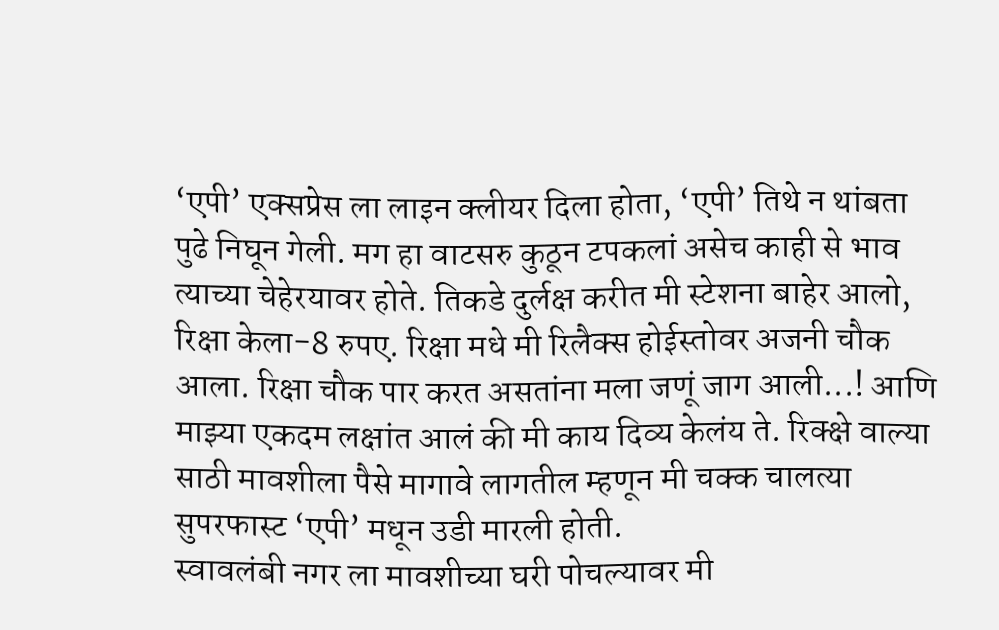‘एपी’ एक्सप्रेस ला लाइन क्लीयर दिला होता, ‘एपी’ तिथे न थांबता पुढे निघून गेली. मग हा वाटसरु कुठून टपकलां असेच काही से भाव त्याच्या चेहेरयावर होते. तिकडे दुर्लक्ष करीत मी स्टेशना बाहेर आलो, रिक्षा केला-8 रुपए. रिक्षा मधे मी रिलैक्स होईस्तोवर अजनी चौक आला. रिक्षा चौक पार करत असतांना मला जणूं जाग आली...! आणि माझ्या एकदम लक्षांत आलं की मी काय दिव्य केलंय ते. रिक्क्षे वाल्या साठी मावशीला पैसे मागावे लागतील म्हणून मी चक्क चालत्या सुपरफास्ट ‘एपी’ मधून उडी मारली होती.
स्वावलंबी नगर ला मावशीच्या घरी पोचल्यावर मी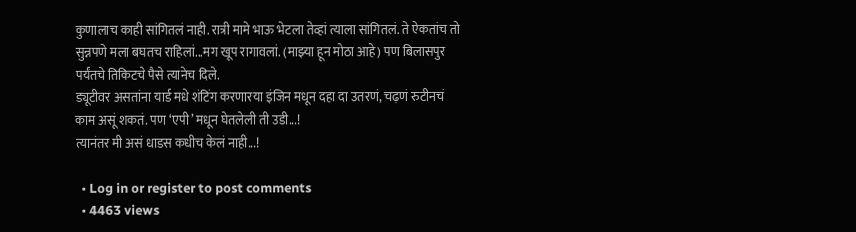कुणालाच काही सांगितलं नाही. रात्री मामे भाऊ भेटला तेव्हां त्याला सांगितलं. ते ऐकतांच तो सुन्नपणे मला बघतच राहिलां...मग खूप रागावलां. (माझ्या हून मोठा आहे) पण बिलासपुर पर्यंतचे तिकिटचे पैसे त्यानेच दिले.
ड्यूटीवर असतांना यार्ड मधे शंटिंग करणारया इंजिन मधून दहा दा उतरणं, चढ़णं रुटीनचं काम असूं शकतं. पण ‘एपी’ मधून घेतलेली ती उडी...!
त्यानंतर मी असं धाडस कधीच केलं नाही...!

  • Log in or register to post comments
  • 4463 views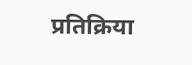प्रतिक्रिया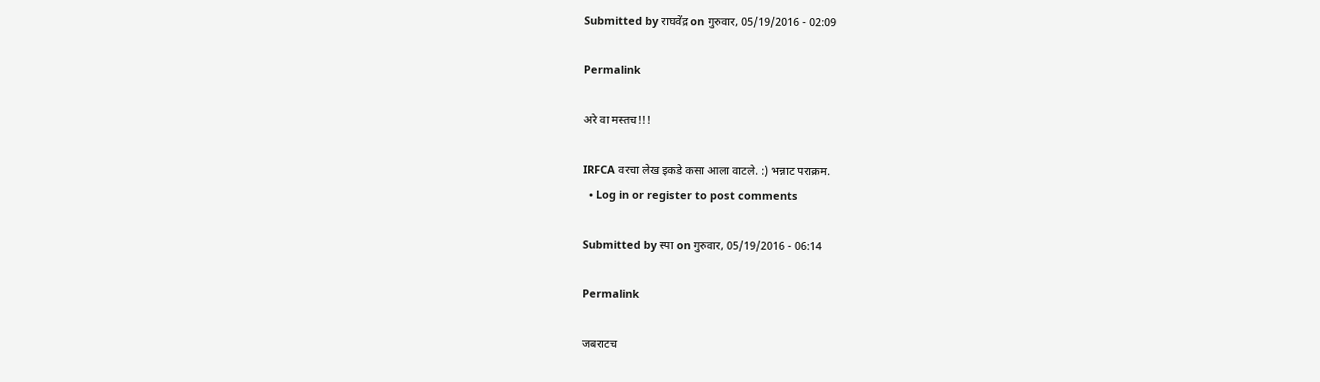Submitted by राघवेंद्र on गुरुवार, 05/19/2016 - 02:09

Permalink

अरे वा मस्तच!!!

IRFCA वरचा लेख इकडे कसा आला वाटले. :) भन्नाट पराक्रम.
  • Log in or register to post comments

Submitted by स्पा on गुरुवार, 05/19/2016 - 06:14

Permalink

जबराटच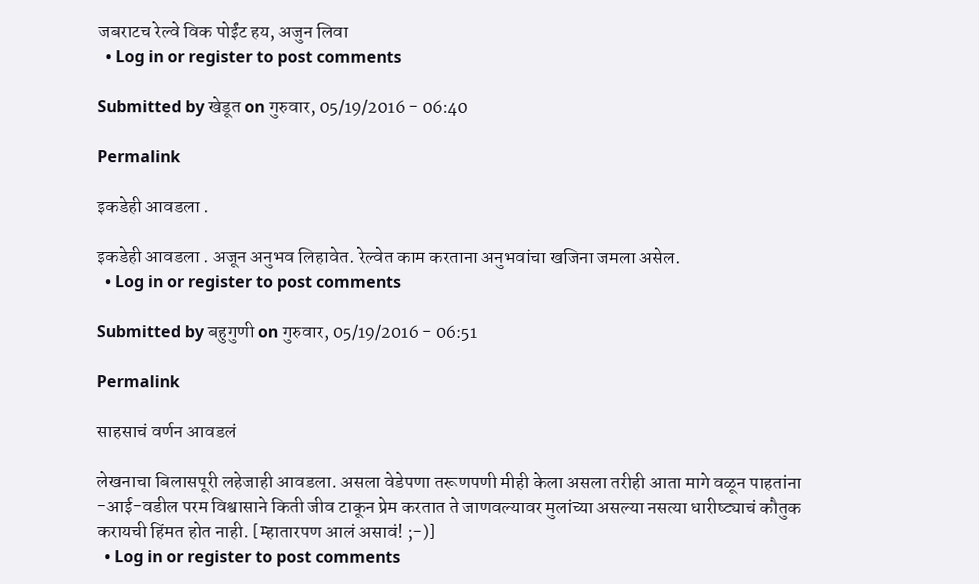जबराटच रेल्वे विक पोईंट हय, अजुन लिवा
  • Log in or register to post comments

Submitted by खेडूत on गुरुवार, 05/19/2016 - 06:40

Permalink

इकडेही आवडला .

इकडेही आवडला . अजून अनुभव लिहावेत. रेल्वेत काम करताना अनुभवांचा खजिना जमला असेल.
  • Log in or register to post comments

Submitted by बहुगुणी on गुरुवार, 05/19/2016 - 06:51

Permalink

साहसाचं वर्णन आवडलं

लेखनाचा बिलासपूरी लहेजाही आवडला. असला वेडेपणा तरूणपणी मीही केला असला तरीही आता मागे वळून पाहतांना -आई-वडील परम विश्वासाने किती जीव टाकून प्रेम करतात ते जाणवल्यावर मुलांच्या असल्या नसत्या धारीष्ट्याचं कौतुक करायची हिंमत होत नाही. [म्हातारपण आलं असावं! ;-)]
  • Log in or register to post comments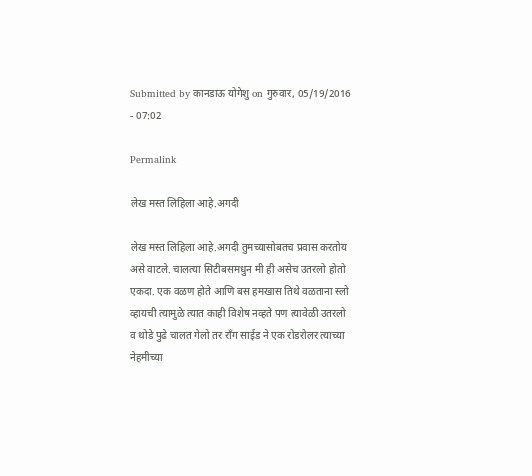Submitted by कानडाऊ योगेशु on गुरुवार, 05/19/2016 - 07:02

Permalink

लेख मस्त लिहिला आहे.अगदी

लेख मस्त लिहिला आहे.अगदी तुमच्यासोबतच प्रवास करतोय असे वाटले. चालत्या सिटीबसमधुन मी ही असेच उतरलो होतो एकदा. एक वळण होते आणि बस हमखास तिथे वळताना स्लो व्हायची त्यामुळे त्यात काही विशेष नव्हते पण त्यावेळी उतरलो व थोडे पुढे चालत गेलो तर राँग साईड ने एक रोडरोलर त्याच्या नेहमीच्या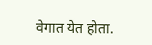वेगात येत होता.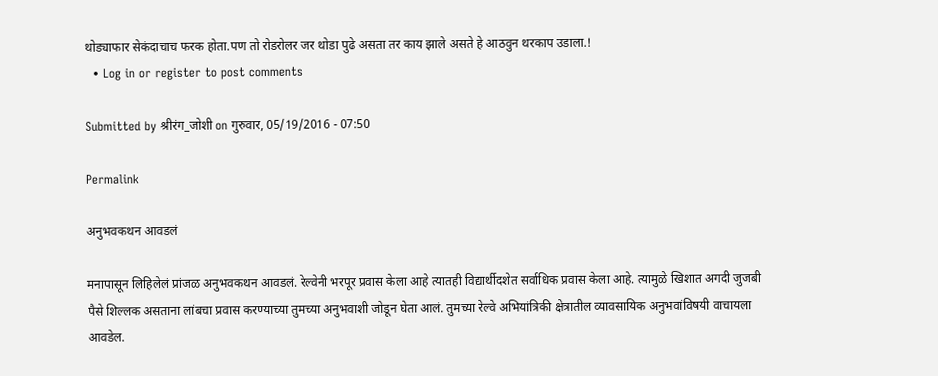थोड्याफार सेकंदाचाच फरक होता.पण तो रोडरोलर जर थोडा पुढे असता तर काय झाले असते हे आठवुन थरकाप उडाला.!
  • Log in or register to post comments

Submitted by श्रीरंग_जोशी on गुरुवार, 05/19/2016 - 07:50

Permalink

अनुभवकथन आवडलं

मनापासून लिहिलेलं प्रांजळ अनुभवकथन आवडलं. रेल्वेनी भरपूर प्रवास केला आहे त्यातही विद्यार्थीदशेत सर्वाधिक प्रवास केला आहे. त्यामुळे खिशात अगदी जुजबी पैसे शिल्लक असताना लांबचा प्रवास करण्याच्या तुमच्या अनुभवाशी जोडून घेता आलं. तुमच्या रेल्वे अभियांत्रिकी क्षेत्रातील व्यावसायिक अनुभवांविषयी वाचायला आवडेल.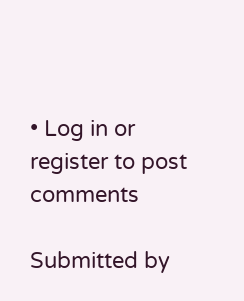• Log in or register to post comments

Submitted by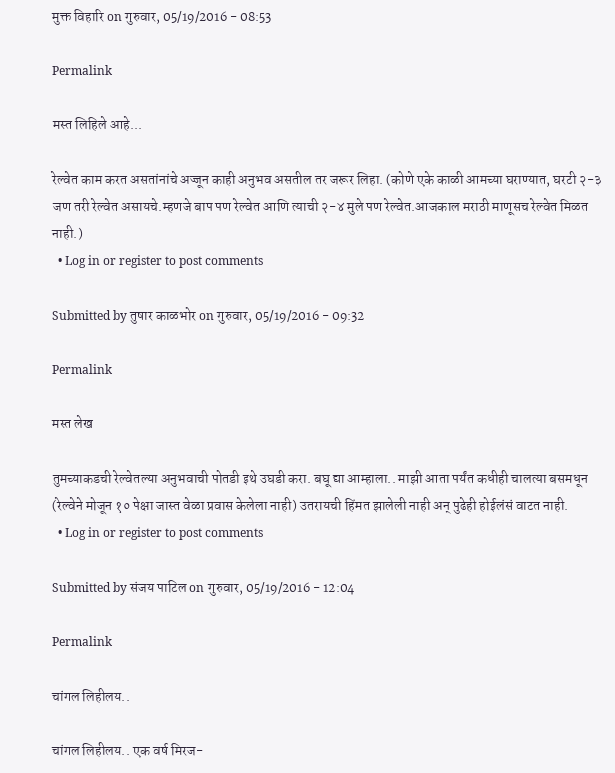मुक्त विहारि on गुरुवार, 05/19/2016 - 08:53

Permalink

मस्त लिहिले आहे...

रेल्वेत काम करत असतांनांचे अज्जून काही अनुभव असतील तर जरूर लिहा. (कोणे एके काळी आमच्या घराण्यात, घरटी २-३ जण तरी रेल्वेत असायचे.म्हणजे बाप पण रेल्वेत आणि त्याची २-४ मुले पण रेल्वेत.आजकाल मराठी माणूसच रेल्वेत मिळत नाही.)
  • Log in or register to post comments

Submitted by तुषार काळभोर on गुरुवार, 05/19/2016 - 09:32

Permalink

मस्त लेख

तुमच्याकडची रेल्वेतल्या अनुभवाची पोतडी इथे उघडी करा. बघू द्या आम्हाला.. माझी आता पर्यंत कधीही चालत्या बसमधून (रेल्वेने मोजून १० पेक्षा जास्त वेळा प्रवास केलेला नाही) उतरायची हिंमत झालेली नाही अन् पुढेही होईलंसं वाटत नाही.
  • Log in or register to post comments

Submitted by संजय पाटिल on गुरुवार, 05/19/2016 - 12:04

Permalink

चांगल लिहीलय..

चांगल लिहीलय.. एक वर्ष मिरज-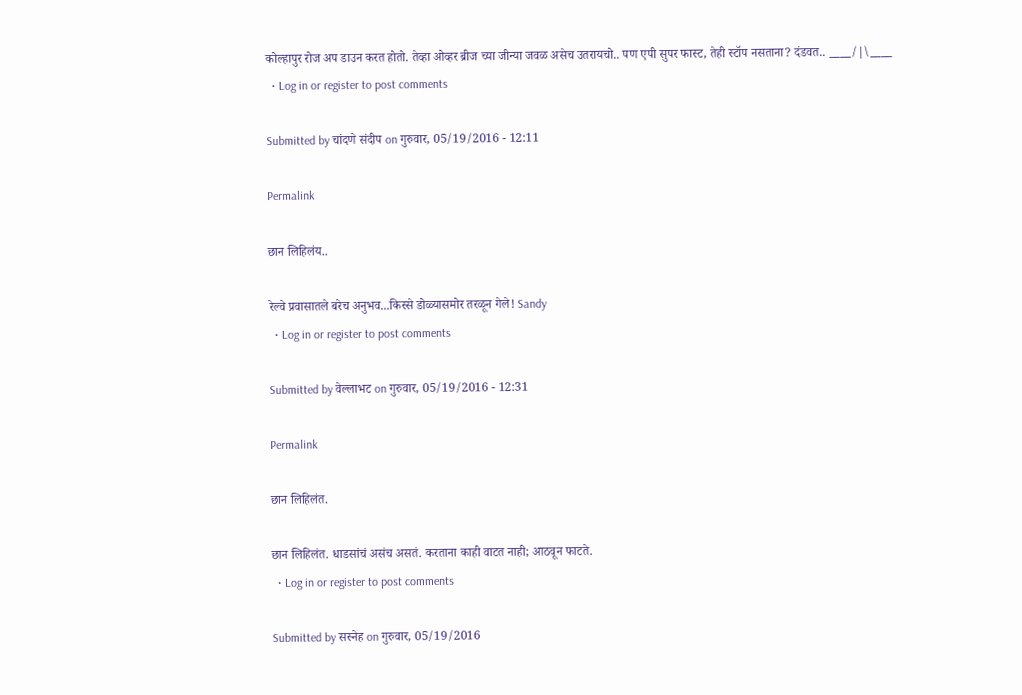कोल्हापुर रोज अप डाउन करत होतो. तेव्हा ओव्हर ब्रीज च्या जीन्या जवळ असेच उतरायचो.. पण एपी सुपर फास्ट, तेही स्टॉप नसताना? दंडवत.. ____/|\____
  • Log in or register to post comments

Submitted by चांदणे संदीप on गुरुवार, 05/19/2016 - 12:11

Permalink

छान लिहिलंय..

रेल्वे प्रवासातले बरेच अनुभव...किस्से डोळ्यासमोर तरळून गेले! Sandy
  • Log in or register to post comments

Submitted by वेल्लाभट on गुरुवार, 05/19/2016 - 12:31

Permalink

छान लिहिलंत.

छान लिहिलंत. धाडसांचं असंच असतं. करताना काही वाटत नाही; आठवून फाटते.
  • Log in or register to post comments

Submitted by सस्नेह on गुरुवार, 05/19/2016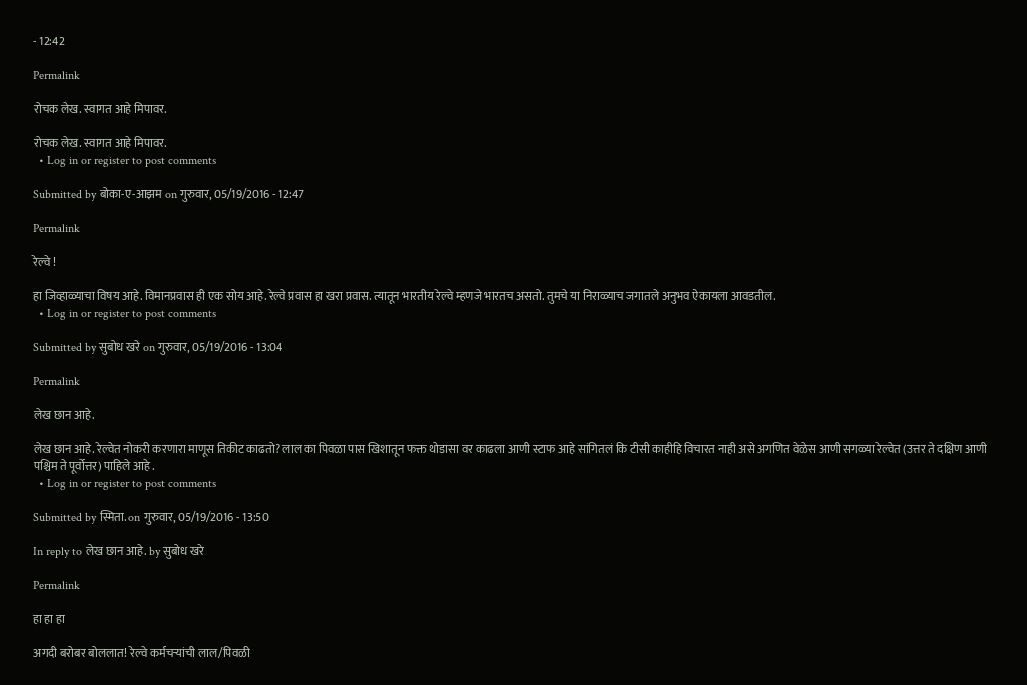- 12:42

Permalink

रोचक लेख. स्वागत आहे मिपावर.

रोचक लेख. स्वागत आहे मिपावर.
  • Log in or register to post comments

Submitted by बोका-ए-आझम on गुरुवार, 05/19/2016 - 12:47

Permalink

रेल्वे !

हा जिव्हाळ्याचा विषय आहे. विमानप्रवास ही एक सोय आहे. रेल्वे प्रवास हा खरा प्रवास. त्यातून भारतीय रेल्वे म्हणजे भारतच असतो. तुमचे या निराळ्याच जगातले अनुभव ऐकायला आवडतील.
  • Log in or register to post comments

Submitted by सुबोध खरे on गुरुवार, 05/19/2016 - 13:04

Permalink

लेख छान आहे.

लेख छान आहे. रेल्वेत नोकरी करणारा माणूस तिकीट काढतो? लाल का पिवळा पास खिशातून फक्त थोडासा वर काढला आणी स्टाफ आहे सांगितलं कि टीसी काहीहि विचारत नाही असे अगणित वेळेस आणी सगळ्या रेल्वेत (उत्तर ते दक्षिण आणी पश्चिम ते पूर्वोत्तर) पाहिले आहे .
  • Log in or register to post comments

Submitted by स्मिता. on गुरुवार, 05/19/2016 - 13:50

In reply to लेख छान आहे. by सुबोध खरे

Permalink

हा हा हा

अगदी बरोबर बोललात! रेल्वे कर्मचर्‍यांची लाल/पिवळी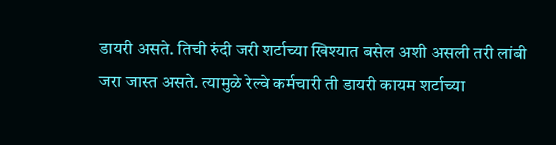डायरी असते. तिची रुंदी जरी शर्टाच्या खिश्यात बसेल अशी असली तरी लांबी जरा जास्त असते. त्यामुळे रेल्वे कर्मचारी ती डायरी कायम शर्टाच्या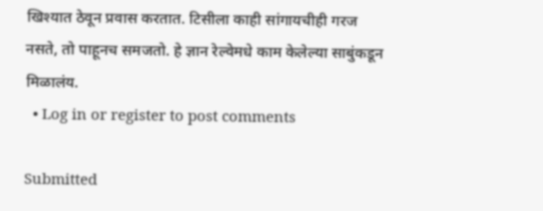खिश्यात ठेवून प्रवास करतात. टिसीला काही सांगायचीही गरज नसते, तो पाहूनच समजतो. हे ज्ञान रेल्वेमधे काम केलेल्या साबुंकडून मिळालंय.
  • Log in or register to post comments

Submitted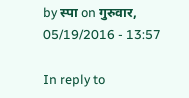by स्पा on गुरुवार, 05/19/2016 - 13:57

In reply to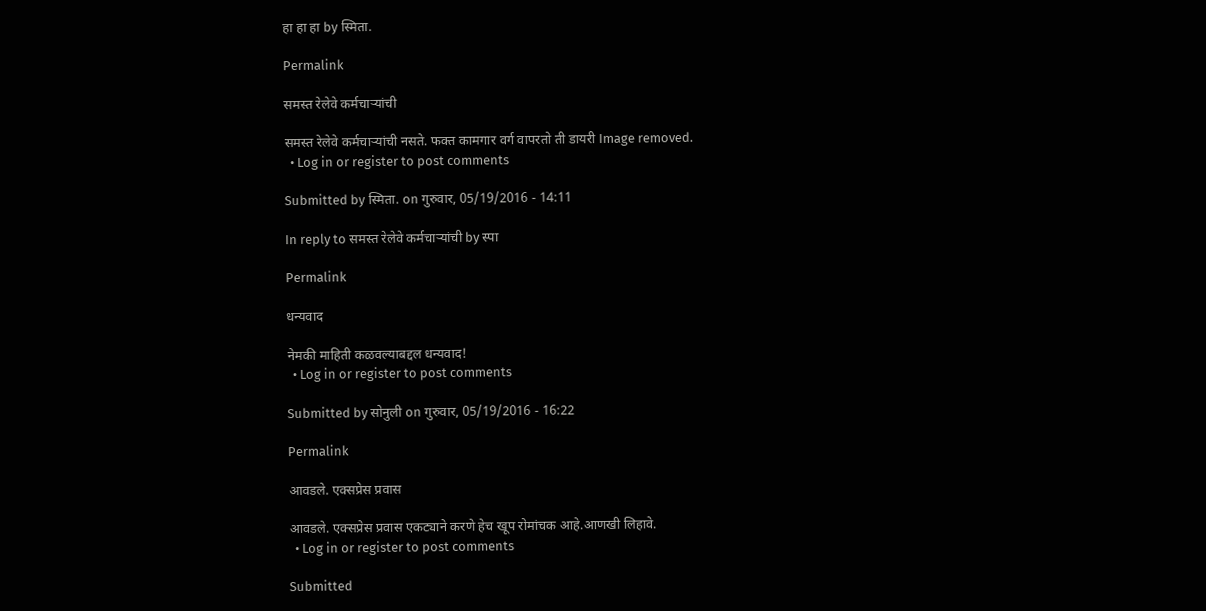हा हा हा by स्मिता.

Permalink

समस्त रेलेवे कर्मचाऱ्यांची

समस्त रेलेवे कर्मचाऱ्यांची नसते. फक्त कामगार वर्ग वापरतो ती डायरी Image removed.
  • Log in or register to post comments

Submitted by स्मिता. on गुरुवार, 05/19/2016 - 14:11

In reply to समस्त रेलेवे कर्मचाऱ्यांची by स्पा

Permalink

धन्यवाद

नेमकी माहिती कळवल्याबद्दल धन्यवाद!
  • Log in or register to post comments

Submitted by सोनुली on गुरुवार, 05/19/2016 - 16:22

Permalink

आवडले. एक्सप्रेस प्रवास

आवडले. एक्सप्रेस प्रवास एकट्याने करणे हेच खूप रोमांचक आहे.आणखी लिहावे.
  • Log in or register to post comments

Submitted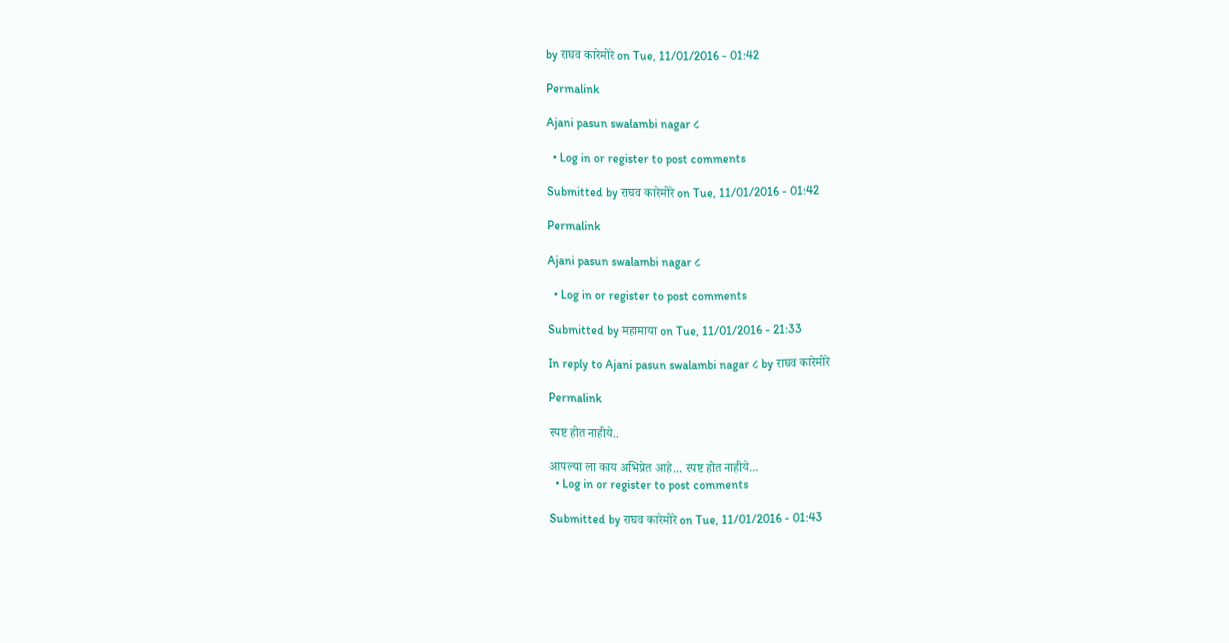by राघव कारेमोरे on Tue, 11/01/2016 - 01:42

Permalink

Ajani pasun swalambi nagar ८

  • Log in or register to post comments

Submitted by राघव कारेमोरे on Tue, 11/01/2016 - 01:42

Permalink

Ajani pasun swalambi nagar ८

  • Log in or register to post comments

Submitted by महामाया on Tue, 11/01/2016 - 21:33

In reply to Ajani pasun swalambi nagar ८ by राघव कारेमोरे

Permalink

स्पष्ट होत नाहीये..

आपल्या ला काय अभिप्रेत आहे... स्पष्ट होत नाहीये...
  • Log in or register to post comments

Submitted by राघव कारेमोरे on Tue, 11/01/2016 - 01:43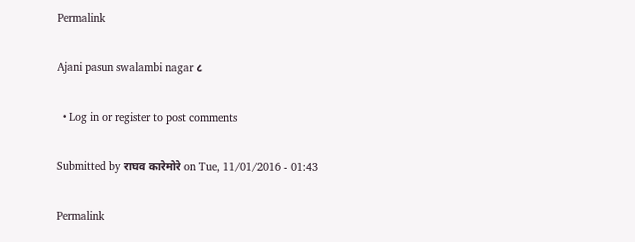Permalink

Ajani pasun swalambi nagar ८

  • Log in or register to post comments

Submitted by राघव कारेमोरे on Tue, 11/01/2016 - 01:43

Permalink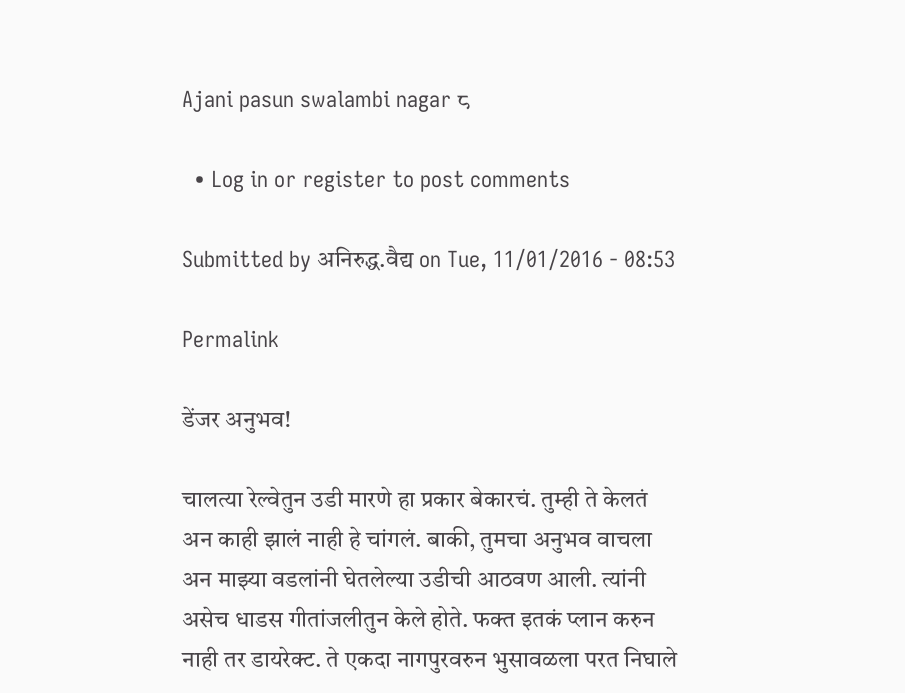Ajani pasun swalambi nagar ८

  • Log in or register to post comments

Submitted by अनिरुद्ध.वैद्य on Tue, 11/01/2016 - 08:53

Permalink

डेंजर अनुभव!

चालत्या रेल्वेतुन उडी मारणे हा प्रकार बेकारचं. तुम्ही ते केलतं अन काही झालं नाही हे चांगलं. बाकी, तुमचा अनुभव वाचला अन माझ्या वडलांनी घेतलेल्या उडीची आठवण आली. त्यांनी असेच धाडस गीतांजलीतुन केले होते. फक्त इतकं प्लान करुन नाही तर डायरेक्ट. ते एकदा नागपुरवरुन भुसावळला परत निघाले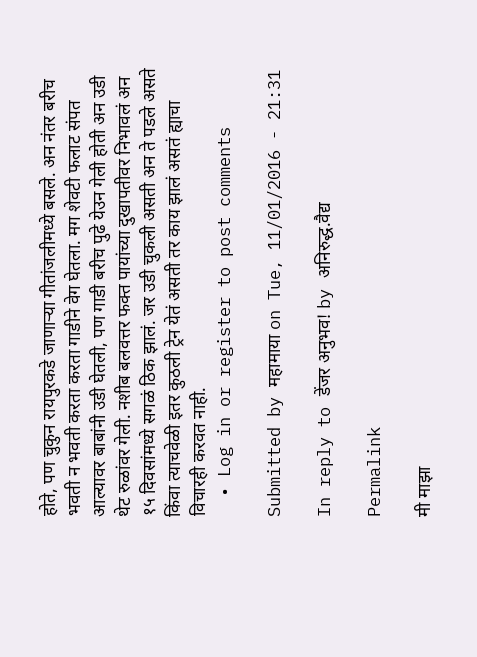होते, पण चुकुन रायपुरकडे जाणार्‍या गीतांजलीमध्ये बसले. अन नंतर बरीच भवती न भवती करता करता गाडीने वेग घेतला. मग शेवटी फलाट संपत आल्यावर बाबांनी उडी घेतली, पण गाडी बरीच पुढे येउन गेली होती अन उडी थेट रुळांवर गेली. नशीब बलवत्तर फक्त पायांच्या दुखापतीवर निभावलं अन १५ दिवसांमध्ये सगळं ठिक झालं. जर उडी चुकली असती अन ते पडले असते किंवा त्याचवेळी इतर कुठली ट्रेन येतं असती तर काय झालं असतं ह्याचा विचारही करवत नाही.
  • Log in or register to post comments

Submitted by महामाया on Tue, 11/01/2016 - 21:31

In reply to डेंजर अनुभव! by अनिरुद्ध.वैद्य

Permalink

मी माझा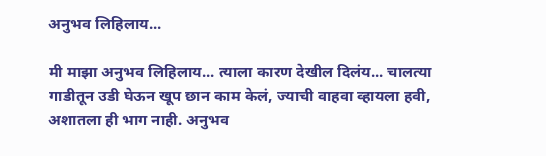अनुभव लिहिलाय...

मी माझा अनुभव लिहिलाय... त्याला कारण देखील दिलंय... चालत्या गाडीतून उडी घेऊन खूप छान काम केलं, ज्याची वाहवा व्हायला हवी, अशातला ही भाग नाही. अनुभव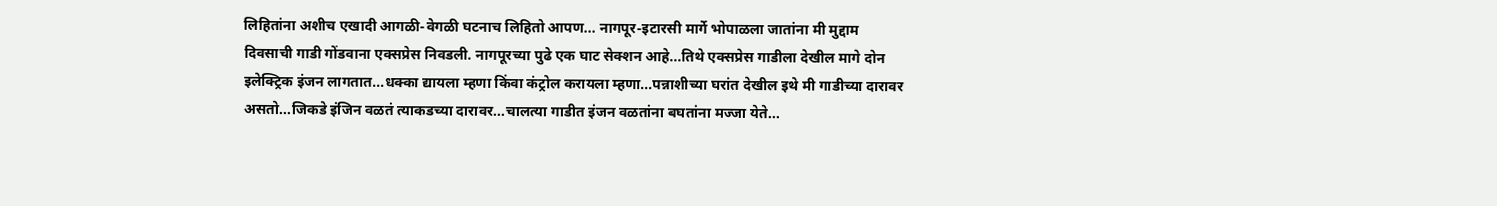लिहितांना अशीच एखादी आगळी-वेगळी घटनाच लिहितो आपण... नागपूर-इटारसी मार्गे भोपाळला जातांना मी मुद्दाम दिवसाची गाडी गोंडवाना एक्सप्रेस निवडली. नागपूरच्या पुढे एक घाट सेक्शन आहे...तिथे एक्सप्रेस गाडीला देखील मागे दोन इलेक्ट्रिक इंजन लागतात...धक्का द्यायला म्हणा किंवा कंट्रोल करायला म्हणा...पन्नाशीच्या घरांत देखील इथे मी गाडीच्या दारावर असतो...जिकडे इंजिन वळतं त्याकडच्या दारावर...चालत्या गाडीत इंजन वळतांना बघतांना मज्जा येते...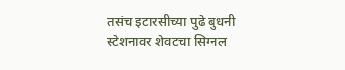तसंच इटारसीच्या पुढे बुधनी स्टेशनावर शेवटचा सिग्नल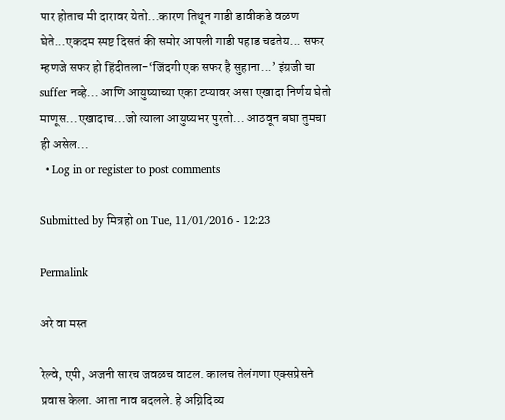पार होताच मी दारावर येतो...कारण तिथून गाडी डावीकडे वळण घेते...एकदम स्पष्ट दिसतं की समोर आपली गाडी पहाड चढतेय... सफर म्हणजे सफर हो हिंदीतला-‘जिंदगी एक सफर है सुहाना...’ इंग्रजी चा suffer नव्हे... आणि आयुष्याच्या एका टप्यावर असा एखादा निर्णय घेतो माणूस...एखादाच...जो त्याला आयुष्यभर पुरतो... आठवून बघा तुमचा ही असेल...
  • Log in or register to post comments

Submitted by मित्रहो on Tue, 11/01/2016 - 12:23

Permalink

अरे वा मस्त

रेल्वे, एपी, अजनी सारच जवळच वाटल. कालच तेलंगणा एक्सप्रेसने प्रवास केला. आता नाव बदलले. हे अग्निदिव्य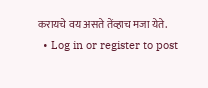करायचे वय असते तेंव्हाच मजा येते.
  • Log in or register to post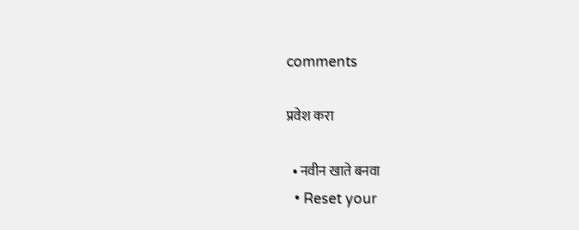comments

प्रवेश करा

  • नवीन खाते बनवा
  • Reset your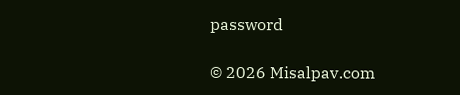password

© 2026 Misalpav.com